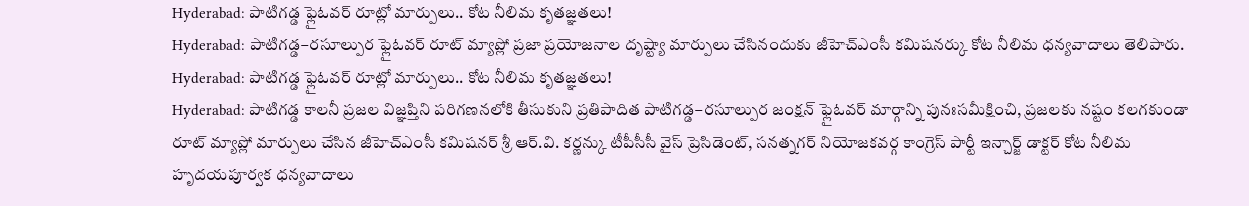Hyderabad: పాటిగడ్డ ఫ్లైఓవర్ రూట్లో మార్పులు.. కోట నీలిమ కృతజ్ఞతలు!
Hyderabad: పాటిగడ్డ–రసూల్పుర ఫ్లైఓవర్ రూట్ మ్యాప్లో ప్రజా ప్రయోజనాల దృష్ట్యా మార్పులు చేసినందుకు జీహెచ్ఎంసీ కమిషనర్కు కోట నీలిమ ధన్యవాదాలు తెలిపారు.
Hyderabad: పాటిగడ్డ ఫ్లైఓవర్ రూట్లో మార్పులు.. కోట నీలిమ కృతజ్ఞతలు!
Hyderabad: పాటిగడ్డ కాలనీ ప్రజల విజ్ఞప్తిని పరిగణనలోకి తీసుకుని ప్రతిపాదిత పాటిగడ్డ–రసూల్పుర జంక్షన్ ఫ్లైఓవర్ మార్గాన్ని పునఃసమీక్షించి, ప్రజలకు నష్టం కలగకుండా రూట్ మ్యాప్లో మార్పులు చేసిన జీహెచ్ఎంసీ కమిషనర్ శ్రీ ఆర్.వి. కర్ణన్కు టీపీసీసీ వైస్ ప్రెసిడెంట్, సనత్నగర్ నియోజకవర్గ కాంగ్రెస్ పార్టీ ఇన్చార్జ్ డాక్టర్ కోట నీలిమ హృదయపూర్వక ధన్యవాదాలు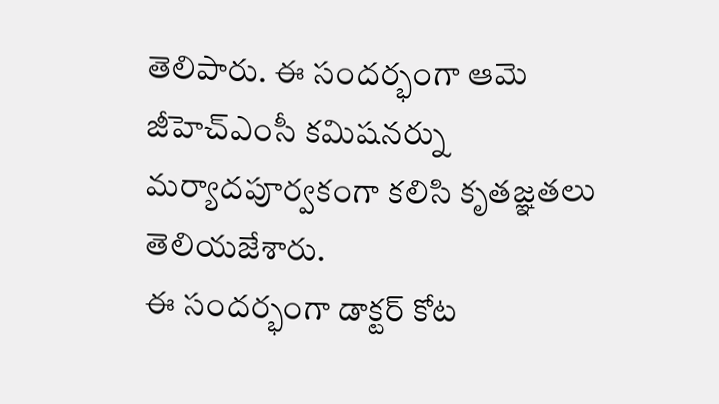తెలిపారు. ఈ సందర్భంగా ఆమె జీహెచ్ఎంసీ కమిషనర్ను మర్యాదపూర్వకంగా కలిసి కృతజ్ఞతలు తెలియజేశారు.
ఈ సందర్భంగా డాక్టర్ కోట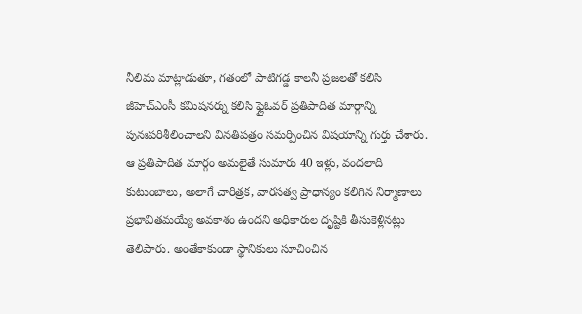నీలిమ మాట్లాడుతూ, గతంలో పాటిగడ్డ కాలనీ ప్రజలతో కలిసి జీహెచ్ఎంసీ కమిషనర్ను కలిసి ఫ్లైఓవర్ ప్రతిపాదిత మార్గాన్ని పునఃపరిశీలించాలని వినతిపత్రం సమర్పించిన విషయాన్ని గుర్తు చేశారు. ఆ ప్రతిపాదిత మార్గం అమలైతే సుమారు 40 ఇళ్లు, వందలాది కుటుంబాలు, అలాగే చారిత్రక, వారసత్వ ప్రాధాన్యం కలిగిన నిర్మాణాలు ప్రభావితమయ్యే అవకాశం ఉందని అధికారుల దృష్టికి తీసుకెళ్లినట్లు తెలిపారు. అంతేకాకుండా స్థానికులు సూచించిన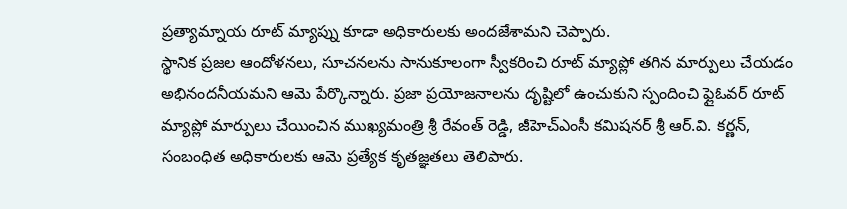ప్రత్యామ్నాయ రూట్ మ్యాప్ను కూడా అధికారులకు అందజేశామని చెప్పారు.
స్థానిక ప్రజల ఆందోళనలు, సూచనలను సానుకూలంగా స్వీకరించి రూట్ మ్యాప్లో తగిన మార్పులు చేయడం అభినందనీయమని ఆమె పేర్కొన్నారు. ప్రజా ప్రయోజనాలను దృష్టిలో ఉంచుకుని స్పందించి ఫ్లైఓవర్ రూట్ మ్యాప్లో మార్పులు చేయించిన ముఖ్యమంత్రి శ్రీ రేవంత్ రెడ్డి, జీహెచ్ఎంసీ కమిషనర్ శ్రీ ఆర్.వి. కర్ణన్, సంబంధిత అధికారులకు ఆమె ప్రత్యేక కృతజ్ఞతలు తెలిపారు.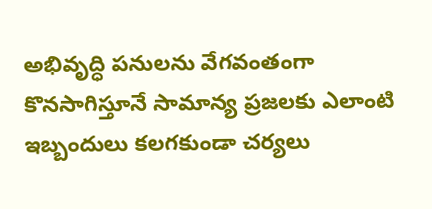అభివృద్ధి పనులను వేగవంతంగా కొనసాగిస్తూనే సామాన్య ప్రజలకు ఎలాంటి ఇబ్బందులు కలగకుండా చర్యలు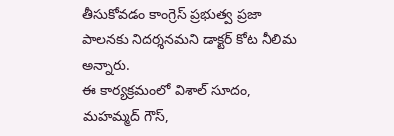తీసుకోవడం కాంగ్రెస్ ప్రభుత్వ ప్రజా పాలనకు నిదర్శనమని డాక్టర్ కోట నీలిమ అన్నారు.
ఈ కార్యక్రమంలో విశాల్ సూదం, మహమ్మద్ గౌస్,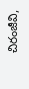చిరంజీవి,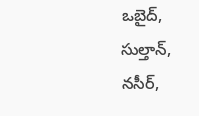ఒబైద్, సుల్తాన్, నసీర్,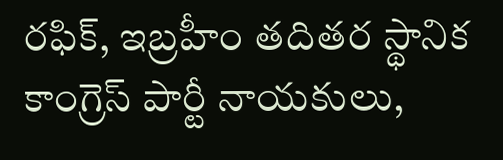రఫిక్, ఇబ్రహీం తదితర స్థానిక కాంగ్రెస్ పార్టీ నాయకులు,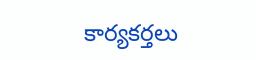కార్యకర్తలు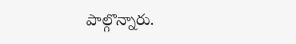పాల్గొన్నారు.